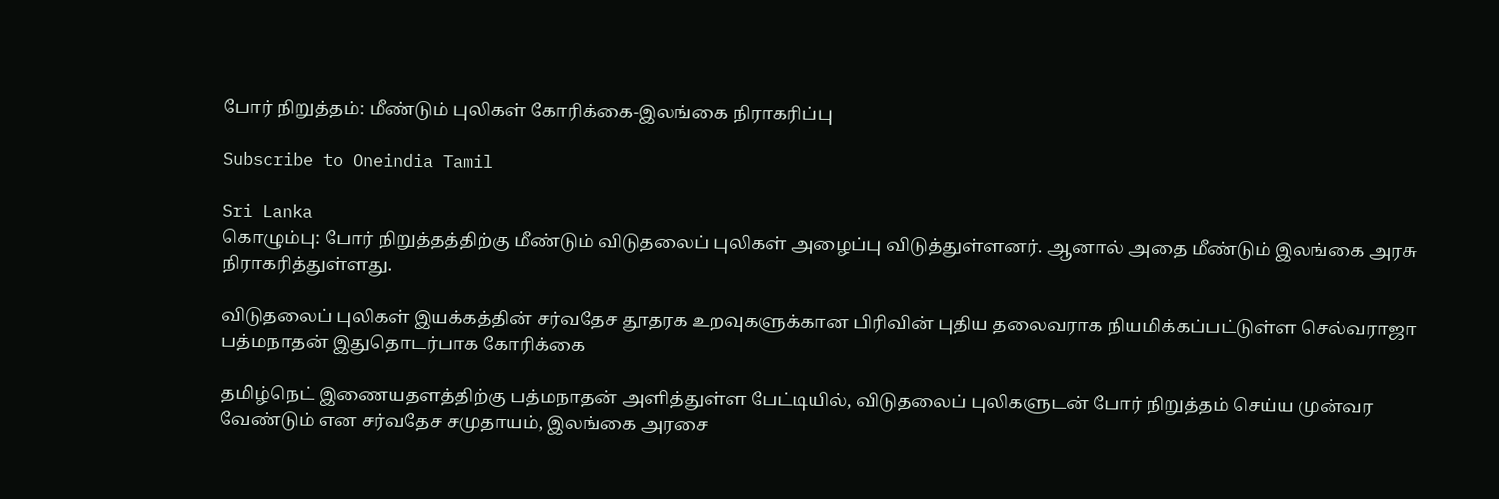போர் நிறுத்தம்: மீண்டும் புலிகள் கோரிக்கை-இலங்கை நிராகரிப்பு

Subscribe to Oneindia Tamil

Sri Lanka
கொழும்பு: போர் நிறுத்தத்திற்கு மீண்டும் விடுதலைப் புலிகள் அழைப்பு விடுத்துள்ளனர். ஆனால் அதை மீண்டும் இலங்கை அரசு நிராகரித்துள்ளது.

விடுதலைப் புலிகள் இயக்கத்தின் சர்வதேச தூதரக உறவுகளுக்கான பிரிவின் புதிய தலைவராக நியமிக்கப்பட்டுள்ள செல்வராஜா பத்மநாதன் இதுதொடர்பாக கோரிக்கை

தமிழ்நெட் இணையதளத்திற்கு பத்மநாதன் அளித்துள்ள பேட்டியில், விடுதலைப் புலிகளுடன் போர் நிறுத்தம் செய்ய முன்வர வேண்டும் என சர்வதேச சமுதாயம், இலங்கை அரசை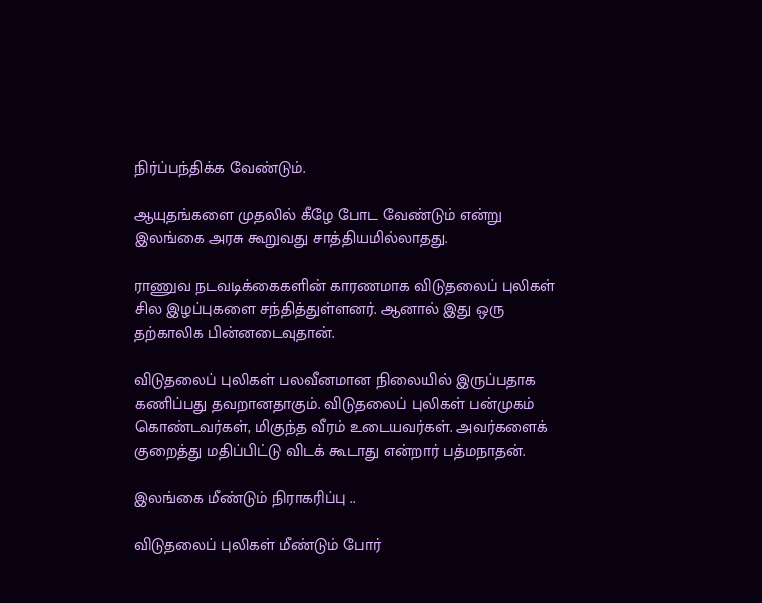நிர்ப்பந்திக்க வேண்டும்.

ஆயுதங்களை முதலில் கீழே போட வேண்டும் என்று இலங்கை அரசு கூறுவது சாத்தியமில்லாதது.

ராணுவ நடவடிக்கைகளின் காரணமாக விடுதலைப் புலிகள் சில இழப்புகளை சந்தித்துள்ளனர். ஆனால் இது ஒரு தற்காலிக பின்னடைவுதான்.

விடுதலைப் புலிகள் பலவீனமான நிலையில் இருப்பதாக கணிப்பது தவறானதாகும். விடுதலைப் புலிகள் பன்முகம் கொண்டவர்கள், மிகுந்த வீரம் உடையவர்கள். அவர்களைக் குறைத்து மதிப்பிட்டு விடக் கூடாது என்றார் பத்மநாதன்.

இலங்கை மீண்டும் நிராகரிப்பு ..

விடுதலைப் புலிகள் மீண்டும் போர்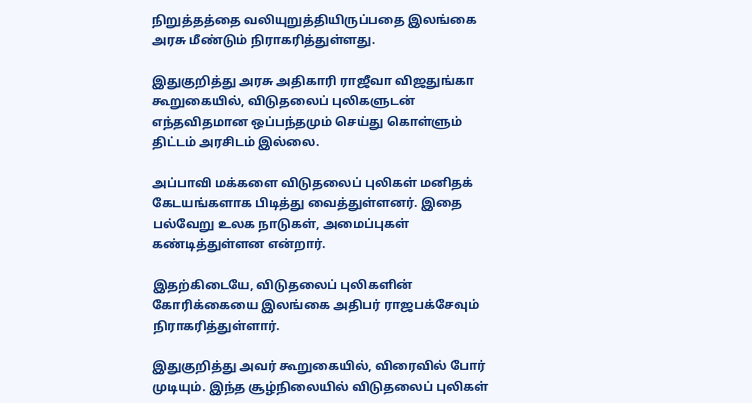நிறுத்தத்தை வலியுறுத்தியிருப்பதை இலங்கை அரசு மீண்டும் நிராகரித்துள்ளது.

இதுகுறித்து அரசு அதிகாரி ராஜீவா விஜதுங்கா கூறுகையில், விடுதலைப் புலிகளுடன் எந்தவிதமான ஒப்பந்தமும் செய்து கொள்ளும் திட்டம் அரசிடம் இல்லை.

அப்பாவி மக்களை விடுதலைப் புலிகள் மனிதக் கேடயங்களாக பிடித்து வைத்துள்ளனர். இதை பல்வேறு உலக நாடுகள், அமைப்புகள் கண்டித்துள்ளன என்றார்.

இதற்கிடையே, விடுதலைப் புலிகளின் கோரிக்கையை இலங்கை அதிபர் ராஜபக்சேவும் நிராகரித்துள்ளார்.

இதுகுறித்து அவர் கூறுகையில், விரைவில் போர் முடியும். இந்த சூழ்நிலையில் விடுதலைப் புலிகள்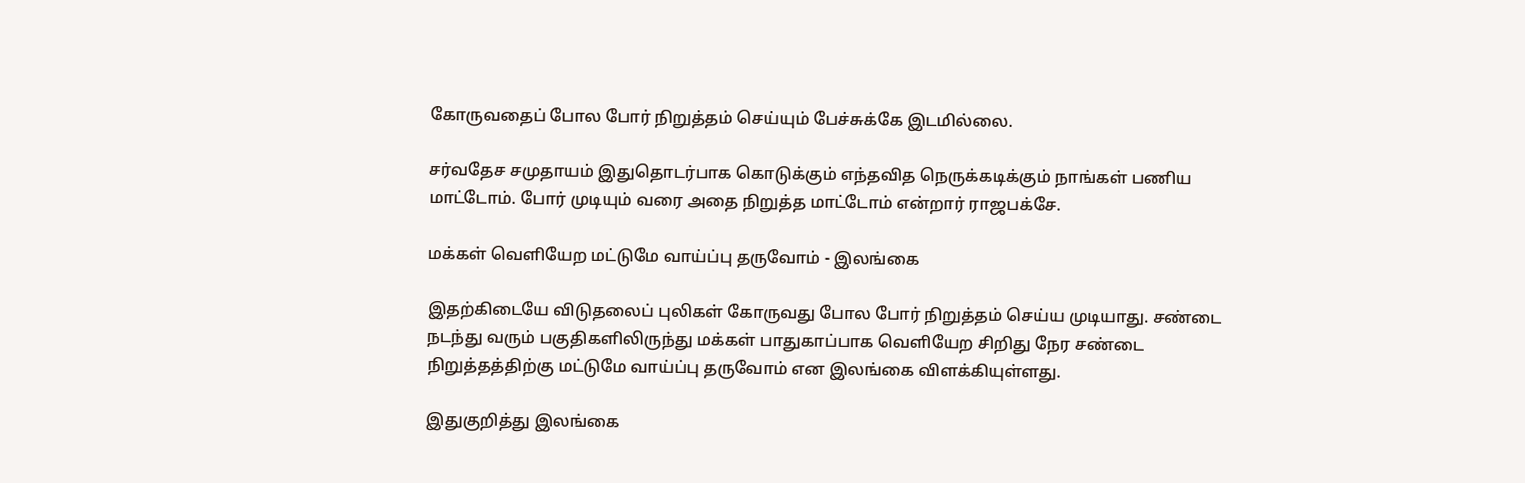கோருவதைப் போல போர் நிறுத்தம் செய்யும் பேச்சுக்கே இடமில்லை.

சர்வதேச சமுதாயம் இதுதொடர்பாக கொடுக்கும் எந்தவித நெருக்கடிக்கும் நாங்கள் பணிய மாட்டோம். போர் முடியும் வரை அதை நிறுத்த மாட்டோம் என்றார் ராஜபக்சே.

மக்கள் வெளியேற மட்டுமே வாய்ப்பு தருவோம் - இலங்கை

இதற்கிடையே விடுதலைப் புலிகள் கோருவது போல போர் நிறுத்தம் செய்ய முடியாது. சண்டை நடந்து வரும் பகுதிகளிலிருந்து மக்கள் பாதுகாப்பாக வெளியேற சிறிது நேர சண்டை நிறுத்தத்திற்கு மட்டுமே வாய்ப்பு தருவோம் என இலங்கை விளக்கியுள்ளது.

இதுகுறித்து இலங்கை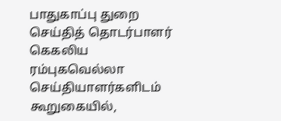பாதுகாப்பு துறை செய்தித் தொடர்பாளர் கெகலிய ரம்புகவெல்லா செய்தியாளர்களிடம் கூறுகையில்,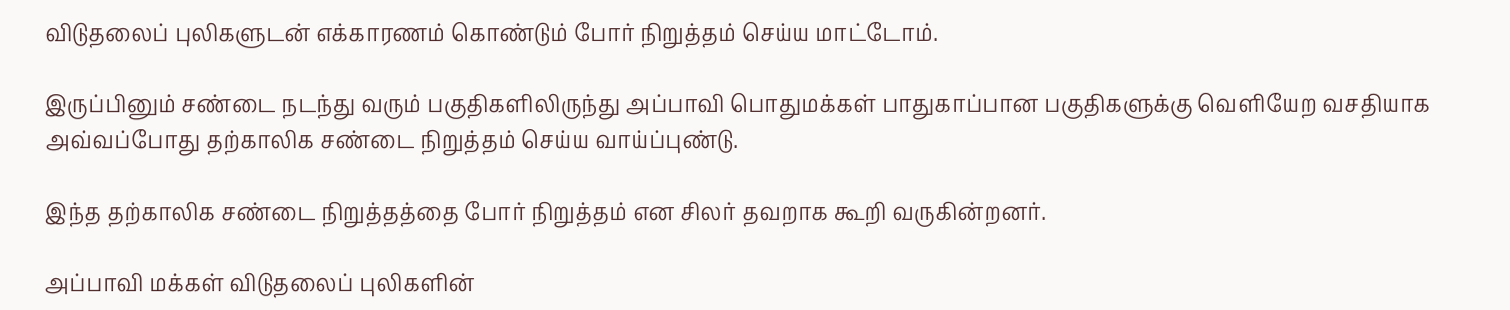விடுதலைப் புலிகளுடன் எக்காரணம் கொண்டும் போர் நிறுத்தம் செய்ய மாட்டோம்.

இருப்பினும் சண்டை நடந்து வரும் பகுதிகளிலிருந்து அப்பாவி பொதுமக்கள் பாதுகாப்பான பகுதிகளுக்கு வெளியேற வசதியாக அவ்வப்போது தற்காலிக சண்டை நிறுத்தம் செய்ய வாய்ப்புண்டு.

இந்த தற்காலிக சண்டை நிறுத்தத்தை போர் நிறுத்தம் என சிலர் தவறாக கூறி வருகின்றனர்.

அப்பாவி மக்கள் விடுதலைப் புலிகளின்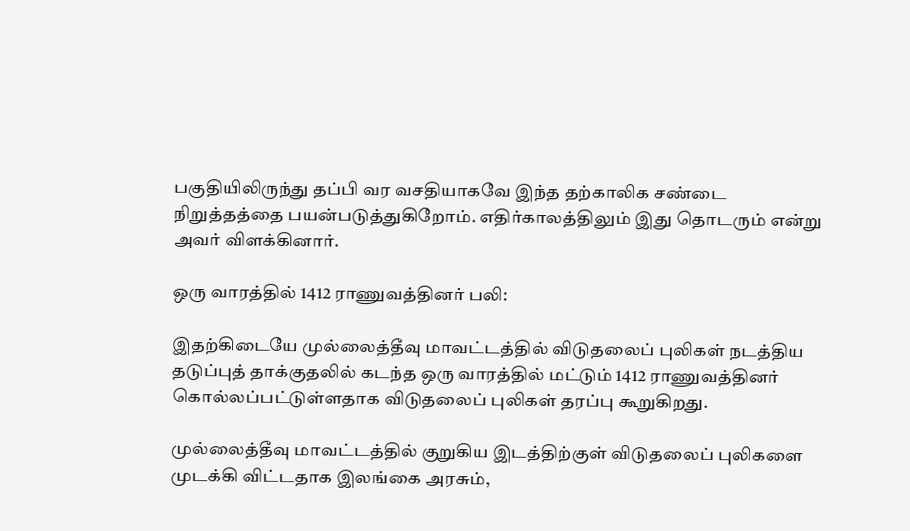பகுதியிலிருந்து தப்பி வர வசதியாகவே இந்த தற்காலிக சண்டை நிறுத்தத்தை பயன்படுத்துகிறோம். எதிர்காலத்திலும் இது தொடரும் என்று அவர் விளக்கினார்.

ஒரு வாரத்தில் 1412 ராணுவத்தினர் பலி:

இதற்கிடையே முல்லைத்தீவு மாவட்டத்தில் விடுதலைப் புலிகள் நடத்திய தடுப்புத் தாக்குதலில் கடந்த ஒரு வாரத்தில் மட்டும் 1412 ராணுவத்தினர் கொல்லப்பட்டுள்ளதாக விடுதலைப் புலிகள் தரப்பு கூறுகிறது.

முல்லைத்தீவு மாவட்டத்தில் குறுகிய இடத்திற்குள் விடுதலைப் புலிகளை முடக்கி விட்டதாக இலங்கை அரசும்,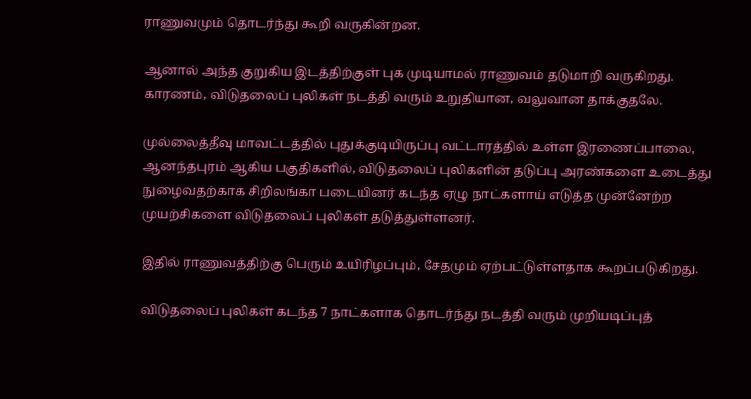ராணுவமும் தொடர்ந்து கூறி வருகின்றன.

ஆனால் அந்த குறுகிய இடத்திற்குள் புக முடியாமல் ராணுவம் தடுமாறி வருகிறது. காரணம், விடுதலைப் புலிகள் நடத்தி வரும் உறுதியான, வலுவான தாக்குதலே.

முல்லைத்தீவு மாவட்டத்தில் புதுக்குடியிருப்பு வட்டாரத்தில் உள்ள இரணைப்பாலை, ஆனந்தபுரம் ஆகிய பகுதிகளில், விடுதலைப் புலிகளின் தடுப்பு அரண்களை உடைத்து நுழைவதற்காக சிறிலங்கா படையினர் கடந்த ஏழு நாட்களாய் எடுத்த முன்னேற்ற முயற்சிகளை விடுதலைப் புலிகள் தடுத்துள்ளனர்.

இதில் ராணுவத்திற்கு பெரும் உயிரிழப்பும், சேதமும் ஏற்பட்டுள்ளதாக கூறப்படுகிறது.

விடுதலைப் புலிகள் கடந்த 7 நாட்களாக தொடர்ந்து நடத்தி வரும் முறியடிப்புத்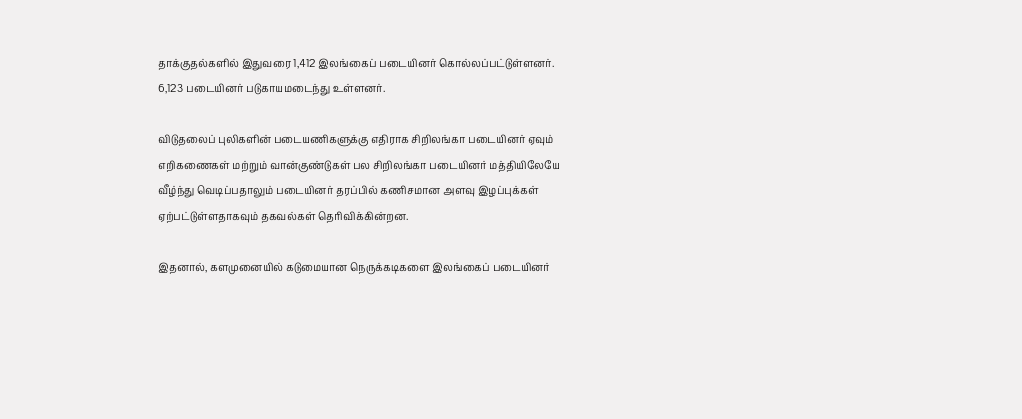தாக்குதல்களில் இதுவரை 1,412 இலங்கைப் படையினர் கொல்லப்பட்டுள்ளனர். 6,123 படையினர் படுகாயமடைந்து உள்ளனர்.

விடுதலைப் புலிகளின் படையணிகளுக்கு எதிராக சிறிலங்கா படையினர் ஏவும் எறிகணைகள் மற்றும் வான்குண்டுகள் பல சிறிலங்கா படையினர் மத்தியிலேயே வீழ்ந்து வெடிப்பதாலும் படையினர் தரப்பில் கணிசமான அளவு இழப்புக்கள் ஏற்பட்டுள்ளதாகவும் தகவல்கள் தெரிவிக்கின்றன.

இதனால், களமுனையில் கடுமையான நெருக்கடிகளை இலங்கைப் படையினர்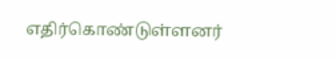எதிர்கொண்டுள்ளனர்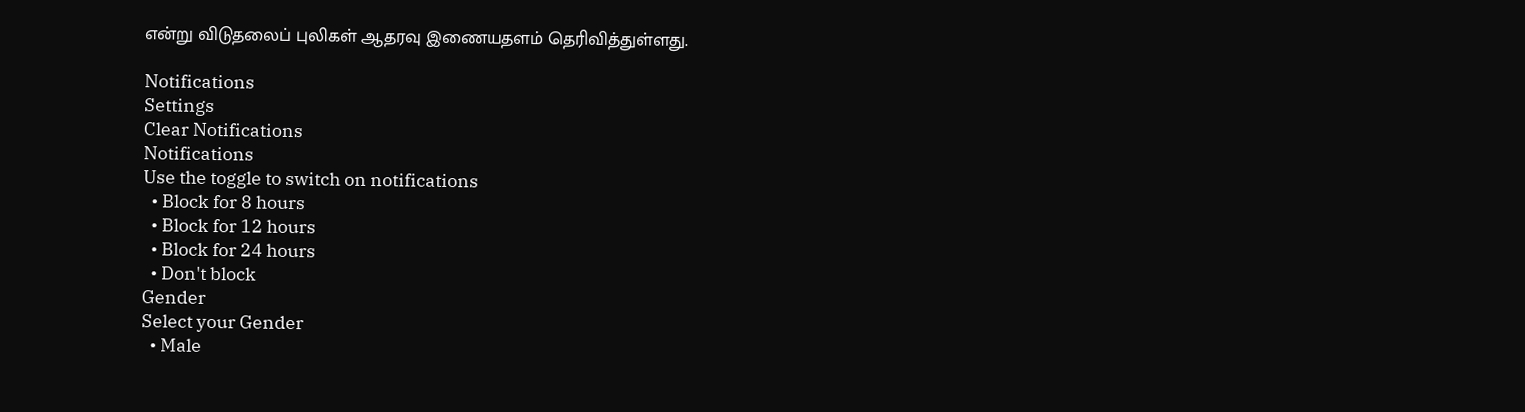என்று விடுதலைப் புலிகள் ஆதரவு இணையதளம் தெரிவித்துள்ளது.

Notifications
Settings
Clear Notifications
Notifications
Use the toggle to switch on notifications
  • Block for 8 hours
  • Block for 12 hours
  • Block for 24 hours
  • Don't block
Gender
Select your Gender
  • Male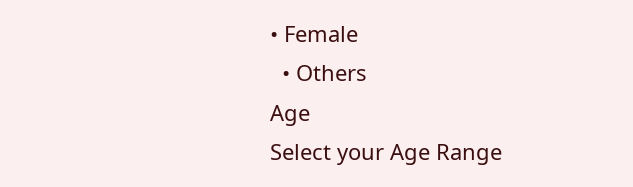• Female
  • Others
Age
Select your Age Range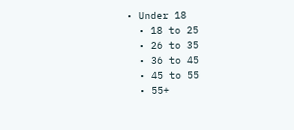• Under 18
  • 18 to 25
  • 26 to 35
  • 36 to 45
  • 45 to 55
  • 55+